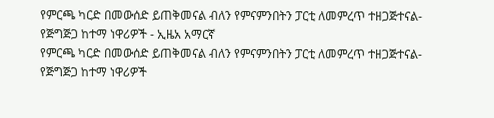የምርጫ ካርድ በመውሰድ ይጠቅመናል ብለን የምናምንበትን ፓርቲ ለመምረጥ ተዘጋጅተናል- የጅግጅጋ ከተማ ነዋሪዎች - ኢዜአ አማርኛ
የምርጫ ካርድ በመውሰድ ይጠቅመናል ብለን የምናምንበትን ፓርቲ ለመምረጥ ተዘጋጅተናል- የጅግጅጋ ከተማ ነዋሪዎች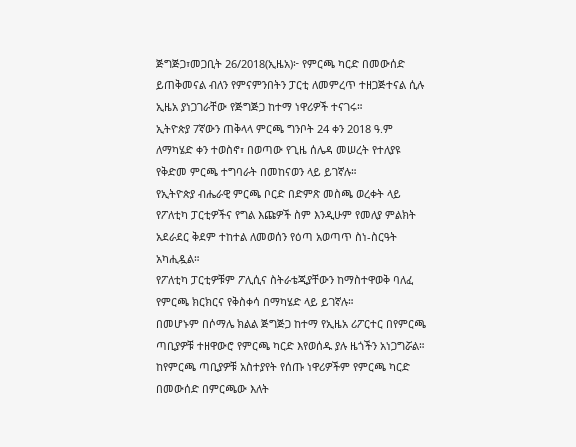ጅግጅጋ፣መጋቢት 26/2018(ኢዜአ)፦ የምርጫ ካርድ በመውሰድ ይጠቅመናል ብለን የምናምንበትን ፓርቲ ለመምረጥ ተዘጋጅተናል ሲሉ ኢዜአ ያነጋገራቸው የጅግጅጋ ከተማ ነዋሪዎች ተናገሩ።
ኢትዮጵያ 7ኛውን ጠቅላላ ምርጫ ግንቦት 24 ቀን 2018 ዓ.ም ለማካሄድ ቀን ተወስኖ፣ በወጣው የጊዜ ሰሌዳ መሠረት የተለያዩ የቅድመ ምርጫ ተግባራት በመከናወን ላይ ይገኛሉ።
የኢትዮጵያ ብሔራዊ ምርጫ ቦርድ በድምጽ መስጫ ወረቀት ላይ የፖለቲካ ፓርቲዎችና የግል እጩዎች ስም እንዲሁም የመለያ ምልክት አደራደር ቅደም ተከተል ለመወሰን የዕጣ አወጣጥ ስነ-ስርዓት አካሒዷል።
የፖለቲካ ፓርቲዎቹም ፖሊሲና ስትራቴጂያቸውን ከማስተዋወቅ ባለፈ የምርጫ ክርክርና የቅስቀሳ በማካሄድ ላይ ይገኛሉ።
በመሆኑም በሶማሌ ክልል ጅግጅጋ ከተማ የኢዜአ ሪፖርተር በየምርጫ ጣቢያዎቹ ተዘዋውሮ የምርጫ ካርድ እየወሰዱ ያሉ ዜጎችን አነጋግሯል።
ከየምርጫ ጣቢያዎቹ አስተያየት የሰጡ ነዋሪዎችም የምርጫ ካርድ በመውሰድ በምርጫው እለት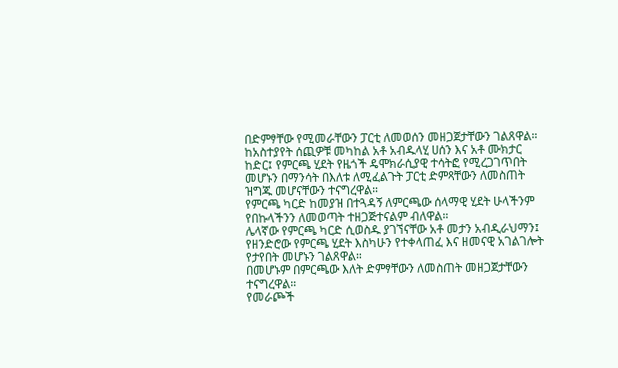በድምፃቸው የሚመራቸውን ፓርቲ ለመወሰን መዘጋጀታቸውን ገልጸዋል።
ከአስተያየት ሰጪዎቹ መካከል አቶ አብዱላሂ ሀሰን እና አቶ ሙክታር ከድር፤ የምርጫ ሂደት የዜጎች ዴሞክራሲያዊ ተሳትፎ የሚረጋገጥበት መሆኑን በማንሳት በእለቱ ለሚፈልጉት ፓርቲ ድምጻቸውን ለመስጠት ዝግጁ መሆናቸውን ተናግረዋል።
የምርጫ ካርድ ከመያዝ በተጓዳኝ ለምርጫው ሰላማዊ ሂደት ሁላችንም የበኩላችንን ለመወጣት ተዘጋጅተናልም ብለዋል።
ሌላኛው የምርጫ ካርድ ሲወስዱ ያገኘናቸው አቶ መታን አብዲራህማን፤ የዘንድሮው የምርጫ ሂደት እስካሁን የተቀላጠፈ እና ዘመናዊ አገልገሎት የታየበት መሆኑን ገልጸዋል።
በመሆኑም በምርጫው እለት ድምፃቸውን ለመስጠት መዘጋጀታቸውን ተናግረዋል።
የመራጮች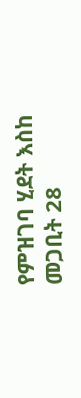የምዝገባ ሂደት እስከ መጋቢት 28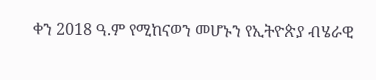ቀን 2018 ዓ.ም የሚከናወን መሆኑን የኢትዮጵያ ብሄራዊ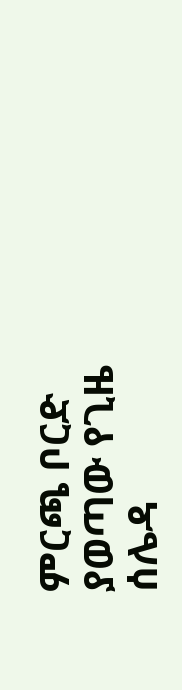ምርጫ ቦርድ ያወጣው የጊዜ ሰሌዳ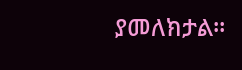ያመለክታል።